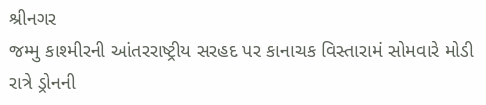શ્રીનગર
જમ્મુ કાશ્મીરની આંતરરાષ્ટ્રીય સરહદ પર કાનાચક વિસ્તારામં સોમવારે મોડી રાત્રે ડ્રોનની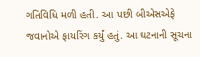ગતિવિધિ મળી હતી. આ પછી બીએસએફે જવાનોએ ફાયરિંગ કર્યું હતું. આ ઘટનાની સૂચના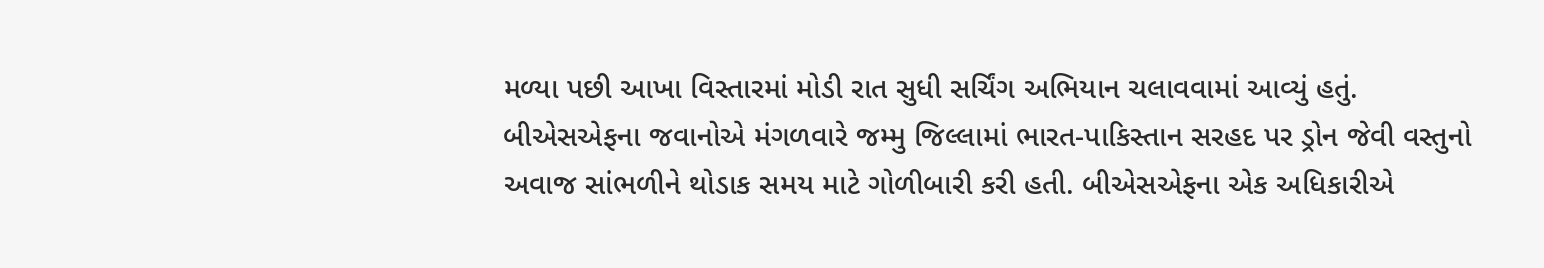મળ્યા પછી આખા વિસ્તારમાં મોડી રાત સુધી સર્ચિંગ અભિયાન ચલાવવામાં આવ્યું હતું. બીએસએફના જવાનોએ મંગળવારે જમ્મુ જિલ્લામાં ભારત-પાકિસ્તાન સરહદ પર ડ્રોન જેવી વસ્તુનો અવાજ સાંભળીને થોડાક સમય માટે ગોળીબારી કરી હતી. બીએસએફના એક અધિકારીએ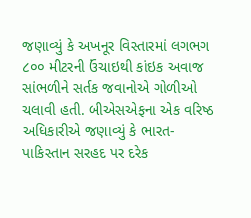જણાવ્યું કે અખનૂર વિસ્તારમાં લગભગ ૮૦૦ મીટરની ઉંચાઇથી કાંઇક અવાજ સાંભળીને સર્તક જવાનોએ ગોળીઓ ચલાવી હતી. બીએસએફના એક વરિષ્ઠ અધિકારીએ જણાવ્યું કે ભારત-પાકિસ્તાન સરહદ પર દરેક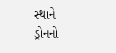સ્થાને ડ્રોનનો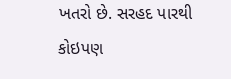ખતરો છે. સરહદ પારથી કોઇપણ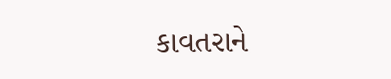કાવતરાને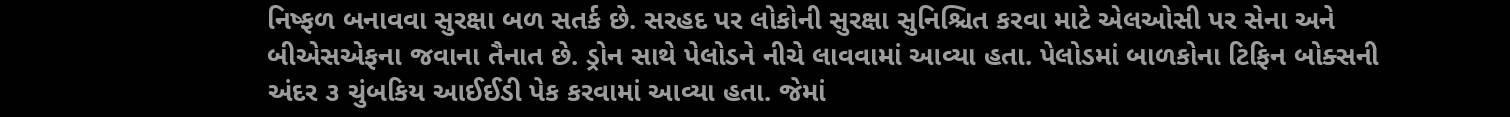નિષ્ફળ બનાવવા સુરક્ષા બળ સતર્ક છે. સરહદ પર લોકોની સુરક્ષા સુનિશ્ચિત કરવા માટે એલઓસી પર સેના અને બીએસએફના જવાના તૈનાત છે. ડ્રોન સાથે પેલોડને નીચે લાવવામાં આવ્યા હતા. પેલોડમાં બાળકોના ટિફિન બોક્સની અંદર ૩ ચુંબકિય આઈઈડી પેક કરવામાં આવ્યા હતા. જેમાં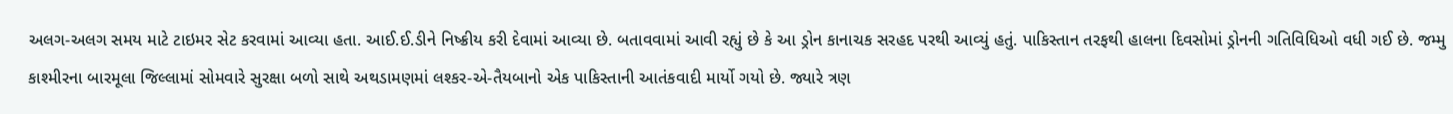અલગ-અલગ સમય માટે ટાઇમર સેટ કરવામાં આવ્યા હતા. આઈ.ઈ.ડીને નિષ્ક્રીય કરી દેવામાં આવ્યા છે. બતાવવામાં આવી રહ્યું છે કે આ ડ્રોન કાનાચક સરહદ પરથી આવ્યું હતું. પાકિસ્તાન તરફથી હાલના દિવસોમાં ડ્રોનની ગતિવિધિઓ વધી ગઈ છે. જમ્મુ કાશ્મીરના બારમૂલા જિલ્લામાં સોમવારે સુરક્ષા બળો સાથે અથડામણમાં લશ્કર-એ-તૈયબાનો એક પાકિસ્તાની આતંકવાદી માર્યો ગયો છે. જ્યારે ત્રણ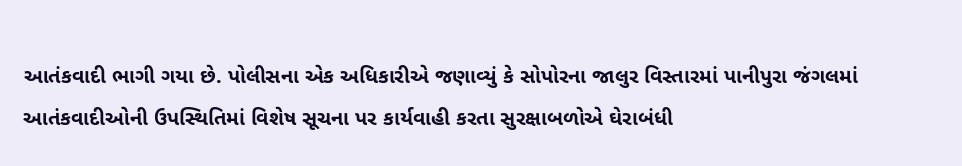આતંકવાદી ભાગી ગયા છે. પોલીસના એક અધિકારીએ જણાવ્યું કે સોપોરના જાલુર વિસ્તારમાં પાનીપુરા જંગલમાં આતંકવાદીઓની ઉપસ્થિતિમાં વિશેષ સૂચના પર કાર્યવાહી કરતા સુરક્ષાબળોએ ઘેરાબંધી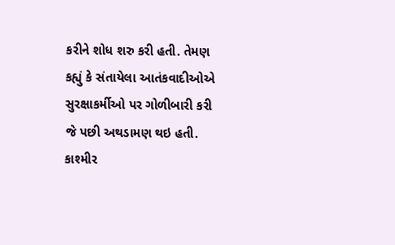કરીને શોધ શરુ કરી હતી. તેમણ કહ્યું કે સંતાયેલા આતંકવાદીઓએ સુરક્ષાકર્મીઓ પર ગોળીબારી કરી જે પછી અથડામણ થઇ હતી. કાશ્મીર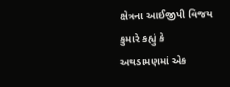ક્ષેત્રના આઈજીપી વિજય કુમારે કહ્યું કે અથડામણમાં એક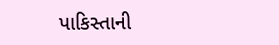પાકિસ્તાની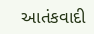આતંકવાદી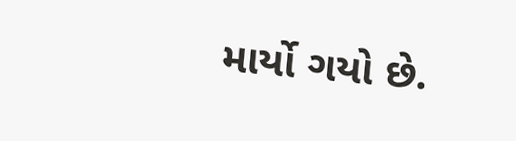માર્યો ગયો છે.